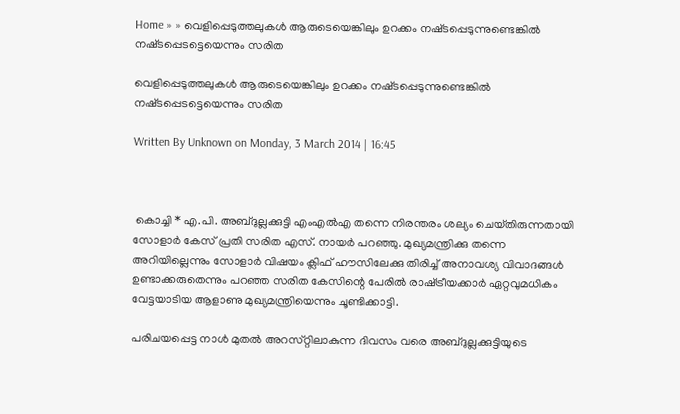Home » » വെളിപ്പെടുത്തലുകള്‍ ആരുടെയെങ്കിലും ഉറക്കം നഷ്‌ടപ്പെടുന്നുണ്ടെങ്കില്‍ നഷ്‌ടപ്പെടട്ടെയെന്നും സരിത

വെളിപ്പെടുത്തലുകള്‍ ആരുടെയെങ്കിലും ഉറക്കം നഷ്‌ടപ്പെടുന്നുണ്ടെങ്കില്‍ നഷ്‌ടപ്പെടട്ടെയെന്നും സരിത

Written By Unknown on Monday, 3 March 2014 | 16:45



 കൊച്ചി * എ.പി. അബ്‌ദുല്ലക്കുട്ടി എംഎല്‍എ തന്നെ നിരന്തരം ശല്യം ചെയ്‌തിരുന്നതായി സോളാര്‍ കേസ്‌ പ്രതി സരിത എസ്‌. നായര്‍ പറഞ്ഞു. മുഖ്യമന്ത്രിക്കു തന്നെ അറിയില്ലെന്നും സോളാര്‍ വിഷയം ക്ലിഫ്‌ ഹൗസിലേക്കു തിരിച്ച്‌ അനാവശ്യ വിവാദങ്ങള്‍ ഉണ്ടാക്കരുതെന്നും പറഞ്ഞ സരിത കേസിന്റെ പേരില്‍ രാഷ്‌ട്രീയക്കാര്‍ ഏറ്റവുമധികം വേട്ടയാടിയ ആളാണു മുഖ്യമന്ത്രിയെന്നും ചൂണ്ടിക്കാട്ടി.

പരിചയപ്പെട്ട നാള്‍ മുതല്‍ അറസ്‌റ്റിലാകുന്ന ദിവസം വരെ അബ്‌ദുല്ലക്കുട്ടിയുടെ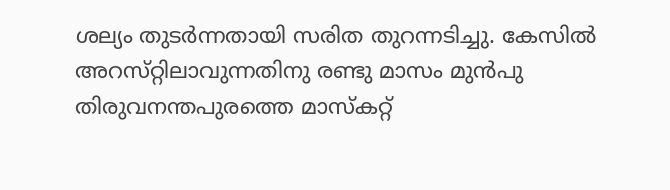ശല്യം തുടര്‍ന്നതായി സരിത തുറന്നടിച്ചു. കേസില്‍ അറസ്‌റ്റിലാവുന്നതിനു രണ്ടു മാസം മുന്‍പു തിരുവനന്തപുരത്തെ മാസ്‌കറ്റ്‌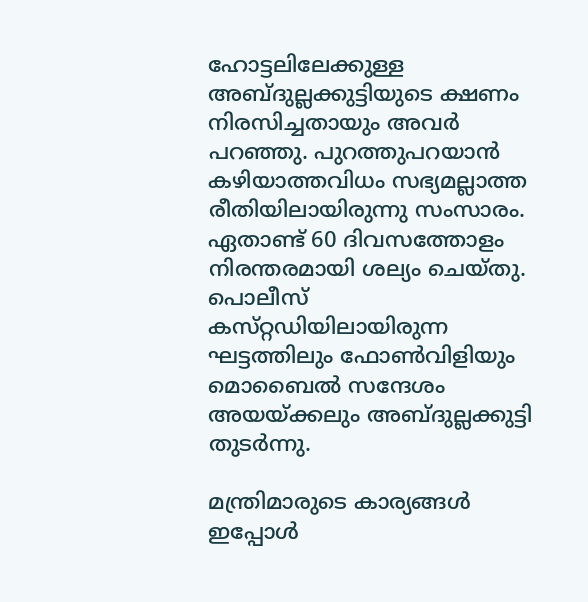ഹോട്ടലിലേക്കുള്ള അബ്‌ദുല്ലക്കുട്ടിയുടെ ക്ഷണം നിരസിച്ചതായും അവര്‍ പറഞ്ഞു. പുറത്തുപറയാന്‍ കഴിയാത്തവിധം സഭ്യമല്ലാത്ത രീതിയിലായിരുന്നു സംസാരം. ഏതാണ്ട്‌ 60 ദിവസത്തോളം നിരന്തരമായി ശല്യം ചെയ്‌തു. പൊലീസ്‌ കസ്‌റ്റഡിയിലായിരുന്ന ഘട്ടത്തിലും ഫോണ്‍വിളിയും മൊബൈല്‍ സന്ദേശം അയയ്‌ക്കലും അബ്‌ദുല്ലക്കുട്ടി തുടര്‍ന്നു.

മന്ത്രിമാരുടെ കാര്യങ്ങള്‍ ഇപ്പോള്‍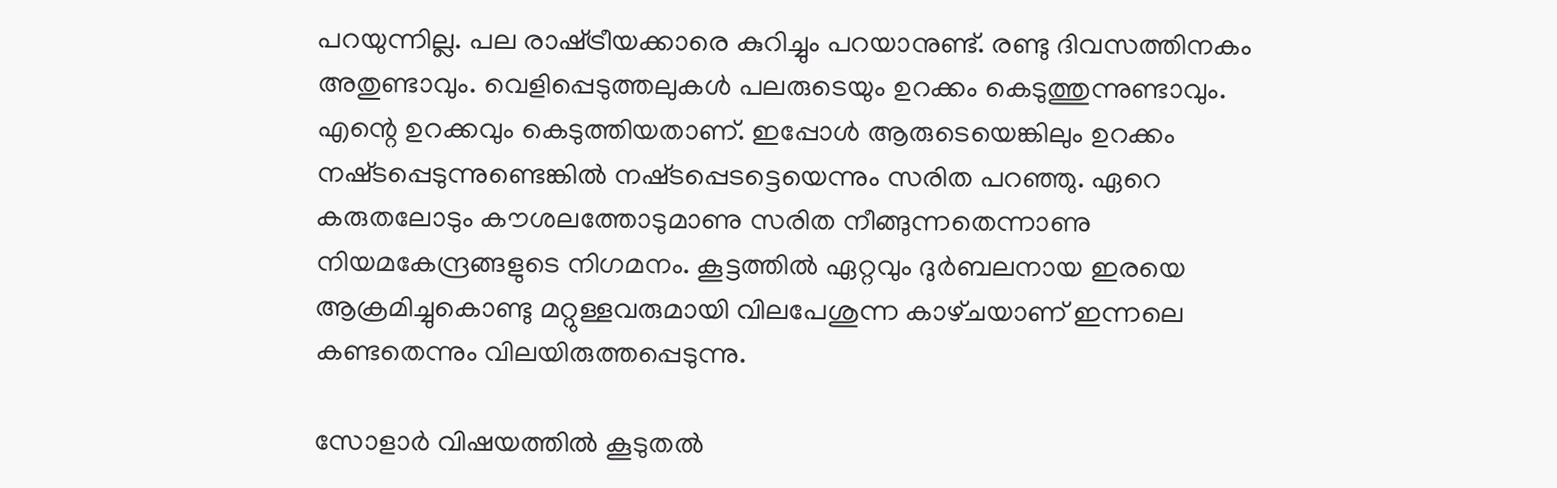പറയുന്നില്ല. പല രാഷ്‌ട്രീയക്കാരെ കുറിച്ചും പറയാനുണ്ട്‌. രണ്ടു ദിവസത്തിനകം അതുണ്ടാവും. വെളിപ്പെടുത്തലുകള്‍ പലരുടെയും ഉറക്കം കെടുത്തുന്നുണ്ടാവും. എന്റെ ഉറക്കവും കെടുത്തിയതാണ്‌. ഇപ്പോള്‍ ആരുടെയെങ്കിലും ഉറക്കം നഷ്‌ടപ്പെടുന്നുണ്ടെങ്കില്‍ നഷ്‌ടപ്പെടട്ടെയെന്നും സരിത പറഞ്ഞു. ഏറെ കരുതലോടും കൗശലത്തോടുമാണു സരിത നീങ്ങുന്നതെന്നാണു നിയമകേന്ദ്രങ്ങളുടെ നിഗമനം. കൂട്ടത്തില്‍ ഏറ്റവും ദുര്‍ബലനായ ഇരയെ ആക്രമിച്ചുകൊണ്ടു മറ്റുള്ളവരുമായി വിലപേശുന്ന കാഴ്‌ചയാണ്‌ ഇന്നലെ കണ്ടതെന്നും വിലയിരുത്തപ്പെടുന്നു.

സോളാര്‍ വിഷയത്തില്‍ കൂടുതല്‍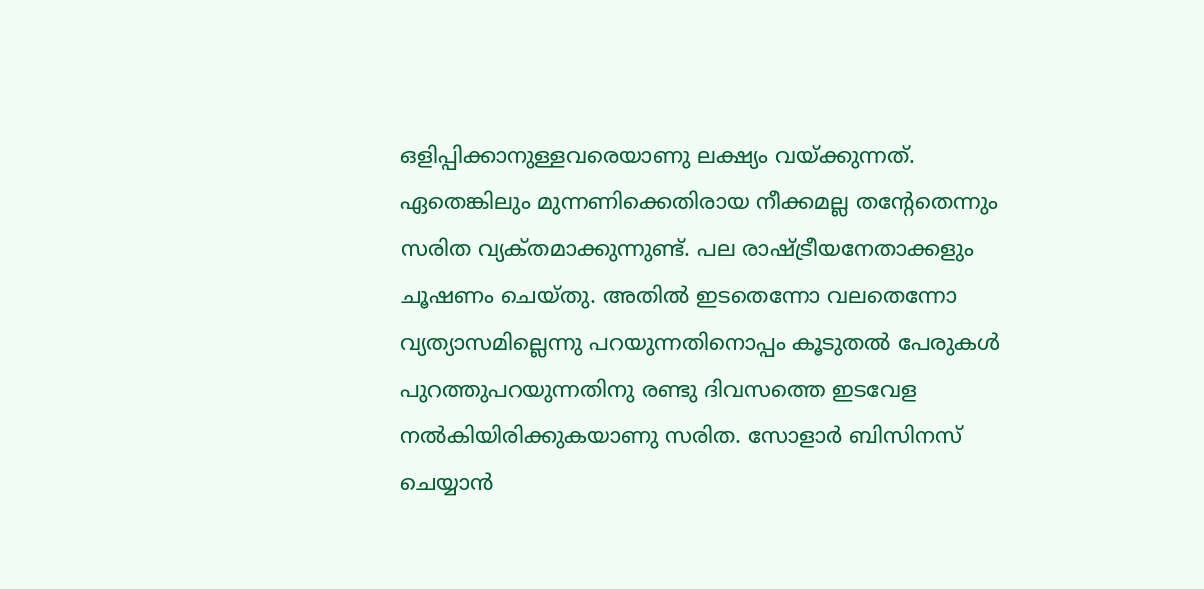ഒളിപ്പിക്കാനുള്ളവരെയാണു ലക്ഷ്യം വയ്‌ക്കുന്നത്‌. ഏതെങ്കിലും മുന്നണിക്കെതിരായ നീക്കമല്ല തന്റേതെന്നും സരിത വ്യക്‌തമാക്കുന്നുണ്ട്‌. പല രാഷ്‌ട്രീയനേതാക്കളും ചൂഷണം ചെയ്‌തു. അതില്‍ ഇടതെന്നോ വലതെന്നോ വ്യത്യാസമില്ലെന്നു പറയുന്നതിനൊപ്പം കൂടുതല്‍ പേരുകള്‍ പുറത്തുപറയുന്നതിനു രണ്ടു ദിവസത്തെ ഇടവേള നല്‍കിയിരിക്കുകയാണു സരിത. സോളാര്‍ ബിസിനസ്‌ ചെയ്യാന്‍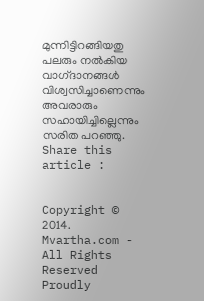മുന്നിട്ടിറങ്ങിയതു പലരും നല്‍കിയ വാഗ്‌ദാനങ്ങള്‍ വിശ്വസിച്ചാണെന്നും അവരാരും സഹായിച്ചില്ലെന്നും സരിത പറഞ്ഞു.
Share this article :


Copyright © 2014. Mvartha.com - All Rights Reserved
Proudly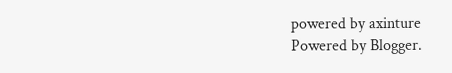powered by axinture
Powered by Blogger.